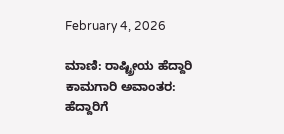February 4, 2026

ಮಾಣಿ: ರಾಷ್ಟ್ರೀಯ ಹೆದ್ದಾರಿ ಕಾಮಗಾರಿ ಅವಾಂತರ: ಹೆದ್ದಾರಿಗೆ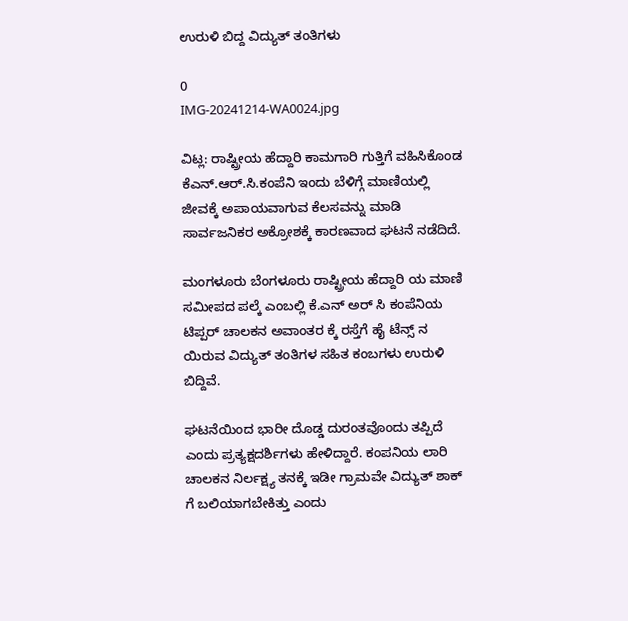ಉರುಳಿ ಬಿದ್ದ ವಿದ್ಯುತ್ ತಂತಿಗಳು

0
IMG-20241214-WA0024.jpg

ವಿಟ್ಲ: ರಾಷ್ಟ್ರೀಯ ಹೆದ್ದಾರಿ ಕಾಮಗಾರಿ ಗುತ್ತಿಗೆ ವಹಿಸಿಕೊಂಡ ಕೆ‌ಎನ್.ಆರ್.ಸಿ.ಕಂಪೆನಿ ಇಂದು ಬೆಳಿಗ್ಗೆ ಮಾಣಿಯಲ್ಲಿ ಜೀವಕ್ಕೆ ಅಪಾಯವಾಗುವ ಕೆಲಸವನ್ನು ಮಾಡಿ ಸಾರ್ವಜನಿಕರ ಅಕ್ರೋಶಕ್ಕೆ ಕಾರಣವಾದ ಘಟನೆ ನಡೆದಿದೆ.

ಮಂಗಳೂರು ಬೆಂಗಳೂರು ರಾಷ್ಟ್ರೀಯ ಹೆದ್ದಾರಿ ಯ ಮಾಣಿ ಸಮೀಪದ ಪಲ್ಕೆ ಎಂಬಲ್ಲಿ ಕೆ.ಎನ್ ಅರ್ ಸಿ ಕಂಪೆನಿಯ ಟಿಪ್ಪರ್ ಚಾಲಕನ ಅವಾಂತರ ಕ್ಕೆ ರಸ್ತೆಗೆ ಹೈ ಟೆನ್ಸ್ ನ ಯಿರುವ ವಿದ್ಯುತ್ ತಂತಿಗಳ ಸಹಿತ ಕಂಬಗಳು ಉರುಳಿ ಬಿದ್ದಿವೆ.

ಘಟನೆಯಿಂದ ಭಾರೀ ದೊಡ್ಡ ದುರಂತವೊಂದು ತಪ್ಪಿದೆ ಎಂದು ಪ್ರತ್ಯಕ್ಷದರ್ಶಿಗಳು ಹೇಳಿದ್ದಾರೆ. ಕಂಪನಿಯ ಲಾರಿ ಚಾಲಕನ ನಿರ್ಲಕ್ಷ್ಯ ತನಕ್ಕೆ ಇಡೀ ಗ್ರಾಮವೇ ವಿದ್ಯುತ್ ಶಾಕ್ ಗೆ ಬಲಿಯಾಗಬೇಕಿತ್ತು ಎಂದು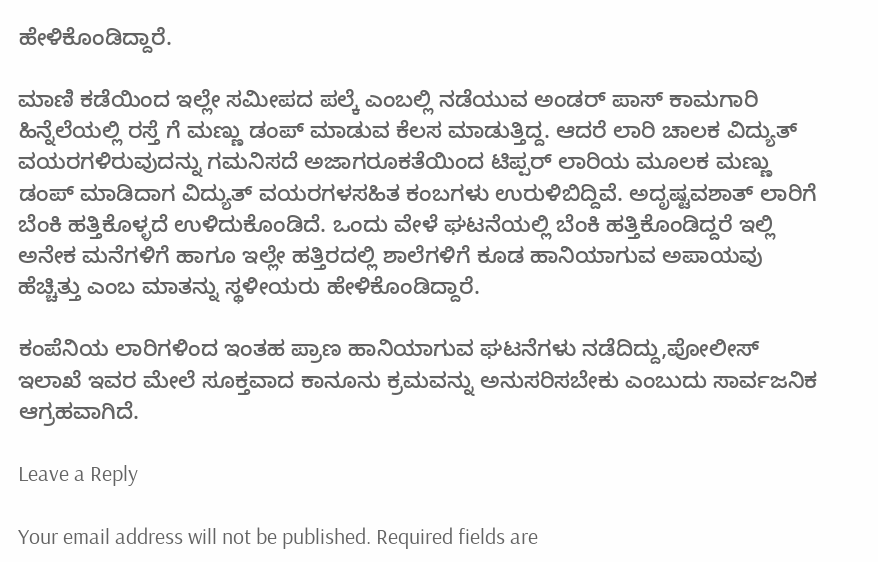ಹೇಳಿಕೊಂಡಿದ್ದಾರೆ.

ಮಾಣಿ ಕಡೆಯಿಂದ ಇಲ್ಲೇ ಸಮೀಪದ ಪಲ್ಕೆ ಎಂಬಲ್ಲಿ ನಡೆಯುವ ಅಂಡರ್ ಪಾಸ್ ಕಾಮಗಾರಿ ಹಿನ್ನೆಲೆಯಲ್ಲಿ ರಸ್ತೆ ಗೆ ಮಣ್ಣು ಡಂಪ್ ಮಾಡುವ ಕೆಲಸ ಮಾಡುತ್ತಿದ್ದ. ಆದರೆ ಲಾರಿ ಚಾಲಕ ವಿದ್ಯುತ್ ವಯರಗಳಿರುವುದನ್ನು ಗಮನಿಸದೆ ಅಜಾಗರೂಕತೆಯಿಂದ ಟಿಪ್ಪರ್ ಲಾರಿಯ ಮೂಲಕ ಮಣ್ಣು ಡಂಪ್ ಮಾಡಿದಾಗ ವಿದ್ಯುತ್ ವಯರಗಳ‌ಸಹಿತ ಕಂಬಗಳು ಉರುಳಿಬಿದ್ದಿವೆ. ಅದೃಷ್ಟವಶಾತ್ ಲಾರಿಗೆ ಬೆಂಕಿ ಹತ್ತಿಕೊಳ್ಳದೆ ಉಳಿದುಕೊಂಡಿದೆ. ಒಂದು ವೇಳೆ ಘಟನೆಯಲ್ಲಿ ಬೆಂಕಿ ಹತ್ತಿಕೊಂಡಿದ್ದರೆ ಇಲ್ಲಿ ಅನೇಕ ಮನೆಗಳಿಗೆ ಹಾಗೂ ಇಲ್ಲೇ ಹತ್ತಿರದಲ್ಲಿ ಶಾಲೆಗಳಿಗೆ ಕೂಡ ಹಾನಿಯಾಗುವ ಅಪಾಯವು ಹೆಚ್ಚಿತ್ತು ಎಂಬ ಮಾತನ್ನು ಸ್ಥಳೀಯರು ಹೇಳಿಕೊಂಡಿದ್ದಾರೆ.

ಕಂಪೆನಿಯ ಲಾರಿಗಳಿಂದ ಇಂತಹ ಪ್ರಾಣ ಹಾನಿಯಾಗುವ ಘಟನೆಗಳು ನಡೆದಿದ್ದು,ಪೋಲೀಸ್ ಇಲಾಖೆ ಇವರ ಮೇಲೆ ಸೂಕ್ತವಾದ ‌ಕಾನೂನು ಕ್ರಮವನ್ನು ಅನುಸರಿಸಬೇಕು ಎಂಬುದು ಸಾರ್ವಜನಿಕ ಆಗ್ರಹವಾಗಿದೆ.

Leave a Reply

Your email address will not be published. Required fields are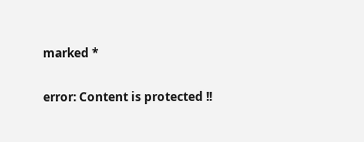marked *

error: Content is protected !!